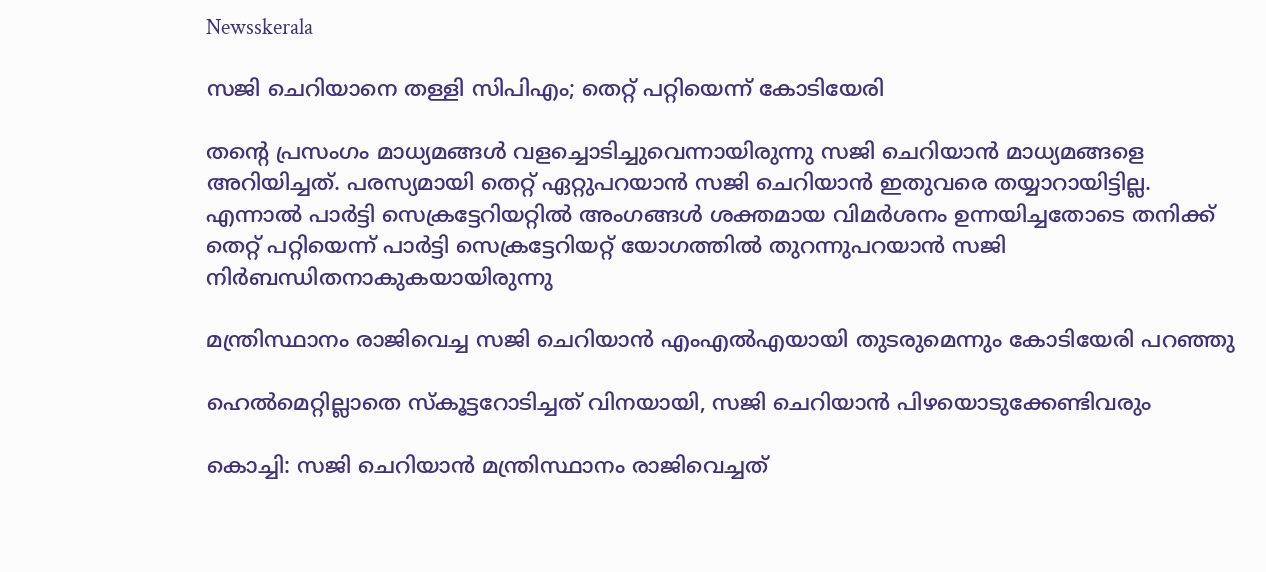Newsskerala

സജി ചെറിയാനെ തള്ളി സിപിഎം; തെറ്റ് പറ്റിയെന്ന് കോടിയേരി

തന്റെ പ്രസംഗം മാധ്യമങ്ങള്‍ വളച്ചൊടിച്ചുവെന്നായിരുന്നു സജി ചെറിയാന്‍ മാധ്യമങ്ങളെ അറിയിച്ചത്. പരസ്യമായി തെറ്റ് ഏറ്റുപറയാന്‍ സജി ചെറിയാന്‍ ഇതുവരെ തയ്യാറായിട്ടില്ല. എന്നാല്‍ പാര്‍ട്ടി സെക്രട്ടേറിയറ്റില്‍ അംഗങ്ങള്‍ ശക്തമായ വിമര്‍ശനം ഉന്നയിച്ചതോടെ തനിക്ക് തെറ്റ് പറ്റിയെന്ന് പാർട്ടി സെക്രട്ടേറിയറ്റ് യോഗത്തിൽ തുറന്നുപറയാന്‍ സജി നിര്‍ബന്ധിതനാകുകയായിരുന്നു

മന്ത്രിസ്ഥാനം രാജിവെച്ച സജി ചെറിയാൻ എംഎൽഎയായി തുടരുമെന്നും കോടിയേരി പറഞ്ഞു

ഹെല്‍മെറ്റില്ലാതെ സ്‌കൂട്ടറോടിച്ചത് വിനയായി, സജി ചെറിയാന്‍ പിഴയൊടുക്കേണ്ടിവരും

കൊച്ചി: സജി ചെറിയാന്‍ മന്ത്രിസ്ഥാനം രാജിവെച്ചത്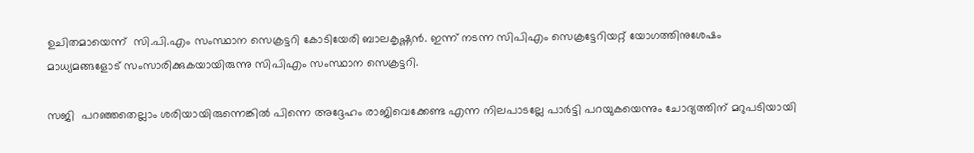ഉചിതമായെന്ന്  സി.പി.എം സംസ്ഥാന സെക്രട്ടറി കോടിയേരി ബാലകൃഷ്ണന്‍. ഇന്ന് നടന്ന സിപിഎം സെക്രട്ടേറിയറ്റ് യോഗത്തിനുശേഷം  മാധ്യമങ്ങളോട് സംസാരിക്കുകയായിരുന്നു സിപിഎം സംസ്ഥാന സെക്രട്ടറി.

സജി  പറഞ്ഞതെല്ലാം ശരിയായിരുന്നെങ്കില്‍ പിന്നെ അദ്ദേഹം രാജിവെക്കേണ്ട എന്ന നിലപാടല്ലേ പാര്‍ട്ടി പറയുകയെന്നും ചോദ്യത്തിന് മറുപടിയായി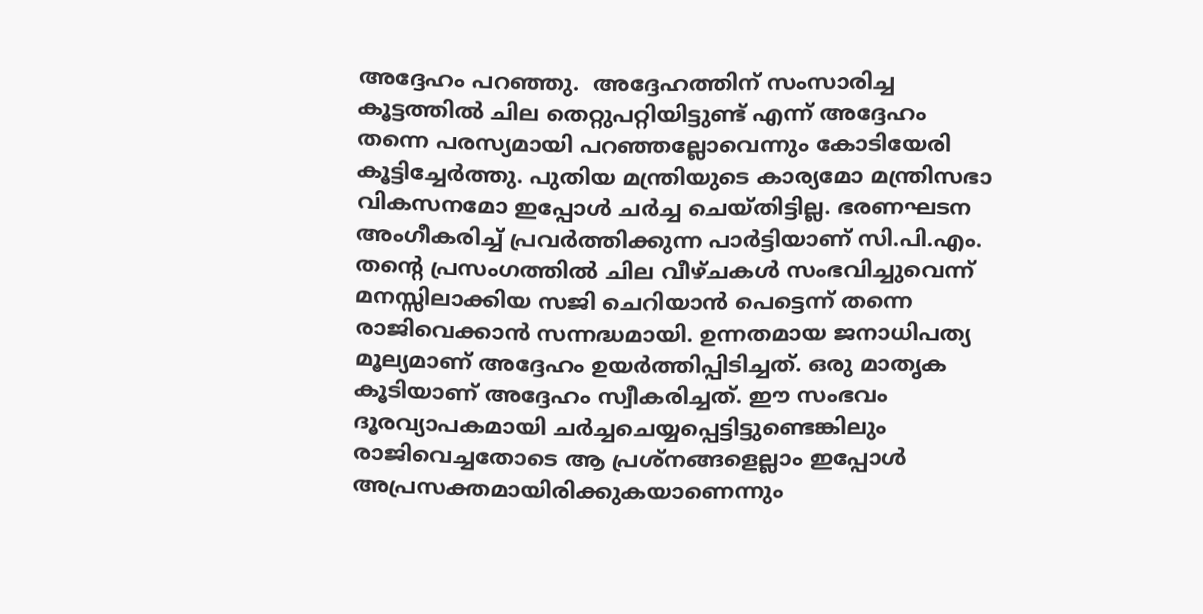അദ്ദേഹം പറഞ്ഞു.  അദ്ദേഹത്തിന് സംസാരിച്ച കൂട്ടത്തില്‍ ചില തെറ്റുപറ്റിയിട്ടുണ്ട് എന്ന് അദ്ദേഹം തന്നെ പരസ്യമായി പറഞ്ഞല്ലോവെന്നും കോടിയേരി കൂട്ടിച്ചേര്‍ത്തു. പുതിയ മന്ത്രിയുടെ കാര്യമോ മന്ത്രിസഭാ വികസനമോ ഇപ്പോള്‍ ചര്‍ച്ച ചെയ്തിട്ടില്ല. ഭരണഘടന അംഗീകരിച്ച് പ്രവര്‍ത്തിക്കുന്ന പാര്‍ട്ടിയാണ് സി.പി.എം. തന്റെ പ്രസംഗത്തില്‍ ചില വീഴ്ചകള്‍ സംഭവിച്ചുവെന്ന് മനസ്സിലാക്കിയ സജി ചെറിയാന്‍ പെട്ടെന്ന് തന്നെ രാജിവെക്കാന്‍ സന്നദ്ധമായി. ഉന്നതമായ ജനാധിപത്യ മൂല്യമാണ് അദ്ദേഹം ഉയര്‍ത്തിപ്പിടിച്ചത്. ഒരു മാതൃക കൂടിയാണ് അദ്ദേഹം സ്വീകരിച്ചത്. ഈ സംഭവം ദൂരവ്യാപകമായി ചര്‍ച്ചചെയ്യപ്പെട്ടിട്ടുണ്ടെങ്കിലും രാജിവെച്ചതോടെ ആ പ്രശ്നങ്ങളെല്ലാം ഇപ്പോള്‍ അപ്രസക്തമായിരിക്കുകയാണെന്നും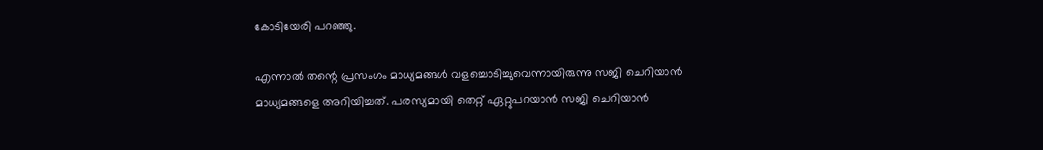കോടിയേരി പറഞ്ഞു.

എന്നാല്‍ തന്റെ പ്രസംഗം മാധ്യമങ്ങള്‍ വളച്ചൊടിച്ചുവെന്നായിരുന്നു സജി ചെറിയാന്‍ മാധ്യമങ്ങളെ അറിയിച്ചത്. പരസ്യമായി തെറ്റ് ഏറ്റുപറയാന്‍ സജി ചെറിയാന്‍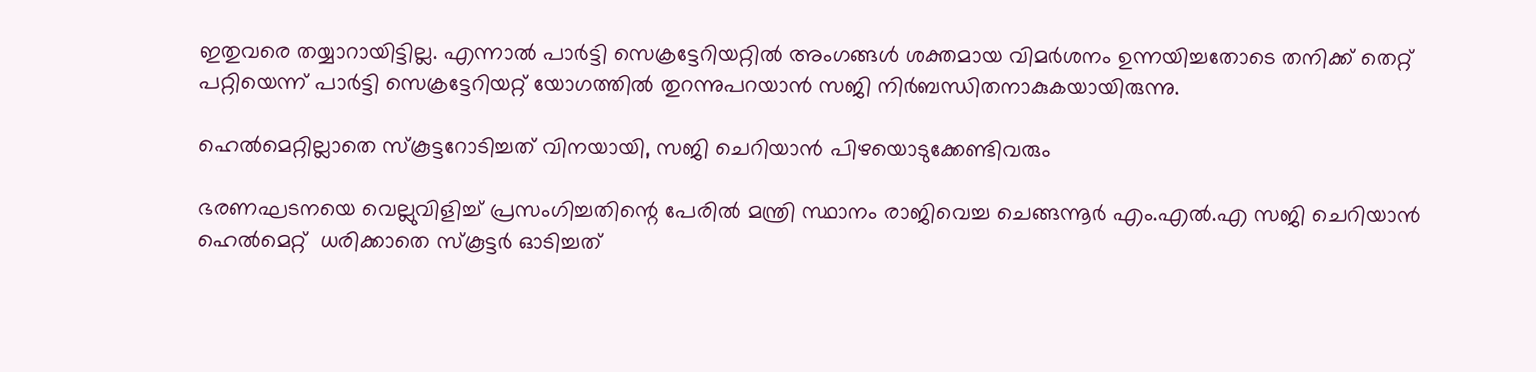ഇതുവരെ തയ്യാറായിട്ടില്ല. എന്നാല്‍ പാര്‍ട്ടി സെക്രട്ടേറിയറ്റില്‍ അംഗങ്ങള്‍ ശക്തമായ വിമര്‍ശനം ഉന്നയിച്ചതോടെ തനിക്ക് തെറ്റ് പറ്റിയെന്ന് പാർട്ടി സെക്രട്ടേറിയറ്റ് യോഗത്തിൽ തുറന്നുപറയാന്‍ സജി നിര്‍ബന്ധിതനാകുകയായിരുന്നു.

ഹെല്‍മെറ്റില്ലാതെ സ്‌കൂട്ടറോടിച്ചത് വിനയായി, സജി ചെറിയാന്‍ പിഴയൊടുക്കേണ്ടിവരും

ഭരണഘടനയെ വെല്ലുവിളിച്ച് പ്രസംഗിച്ചതിന്റെ പേരില്‍ മന്ത്രി സ്ഥാനം രാജിവെച്ച ചെങ്ങന്നൂര്‍ എം.എല്‍.എ സജി ചെറിയാന്‍  ഹെല്‍മെറ്റ്  ധരിക്കാതെ സ്‌കൂട്ടര്‍ ഓടിച്ചത്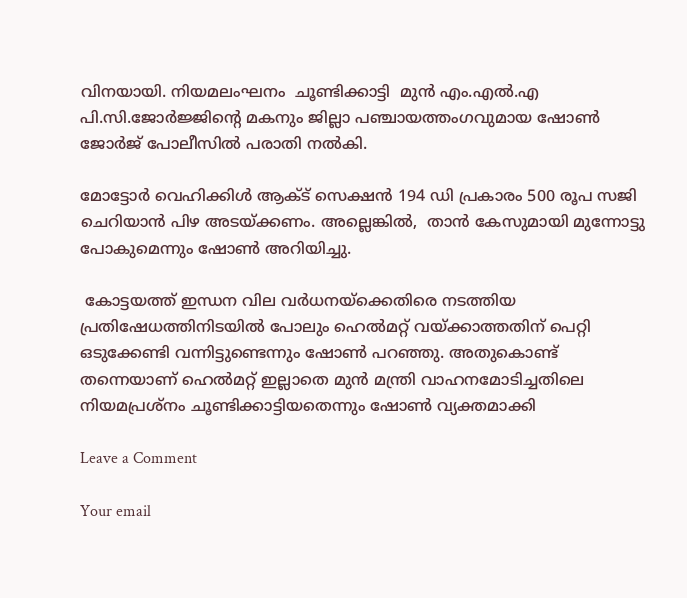വിനയായി. നിയമലംഘനം  ചൂണ്ടിക്കാട്ടി  മുന്‍ എം.എല്‍.എ പി.സി.ജോര്‍ജ്ജിന്റെ മകനും ജില്ലാ പഞ്ചായത്തംഗവുമായ ഷോണ്‍ ജോര്‍ജ് പോലീസില്‍ പരാതി നല്‍കി.

മോട്ടോര്‍ വെഹിക്കിള്‍ ആക്ട് സെക്ഷന്‍ 194 ഡി പ്രകാരം 500 രൂപ സജി ചെറിയാന്‍ പിഴ അടയ്ക്കണം. അല്ലെങ്കില്‍,  താന്‍ കേസുമായി മുന്നോട്ടു പോകുമെന്നും ഷോണ്‍ അറിയിച്ചു.

 കോട്ടയത്ത് ഇന്ധന വില വര്‍ധനയ്‌ക്കെതിരെ നടത്തിയ പ്രതിഷേധത്തിനിടയില്‍ പോലും ഹെല്‍മറ്റ് വയ്ക്കാത്തതിന് പെറ്റി ഒടുക്കേണ്ടി വന്നിട്ടുണ്ടെന്നും ഷോണ്‍ പറഞ്ഞു. അതുകൊണ്ട് തന്നെയാണ് ഹെല്‍മറ്റ് ഇല്ലാതെ മുന്‍ മന്ത്രി വാഹനമോടിച്ചതിലെ നിയമപ്രശ്‌നം ചൂണ്ടിക്കാട്ടിയതെന്നും ഷോണ്‍ വ്യക്തമാക്കി

Leave a Comment

Your email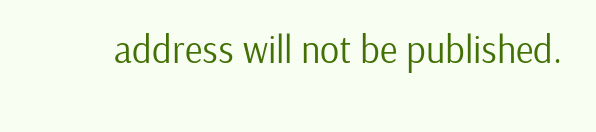address will not be published.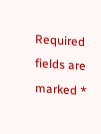Required fields are marked *